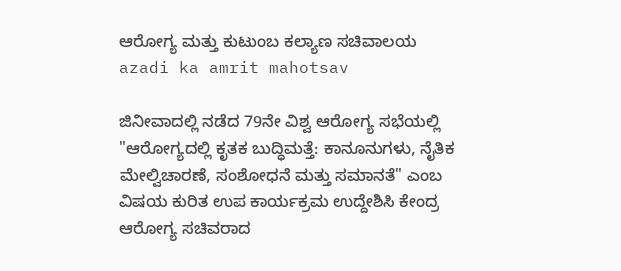ಆರೋಗ್ಯ ಮತ್ತು ಕುಟುಂಬ ಕಲ್ಯಾಣ ಸಚಿವಾಲಯ
azadi ka amrit mahotsav

ಜಿನೀವಾದಲ್ಲಿ ನಡೆದ 79ನೇ ವಿಶ್ವ ಆರೋಗ್ಯ ಸಭೆಯಲ್ಲಿ "ಆರೋಗ್ಯದಲ್ಲಿ ಕೃತಕ ಬುದ್ಧಿಮತ್ತೆ: ಕಾನೂನುಗಳು, ನೈತಿಕ ಮೇಲ್ವಿಚಾರಣೆ, ಸಂಶೋಧನೆ ಮತ್ತು ಸಮಾನತೆ" ಎಂಬ ವಿಷಯ ಕುರಿತ ಉಪ ಕಾರ್ಯಕ್ರಮ ಉದ್ದೇಶಿಸಿ ಕೇಂದ್ರ ಆರೋಗ್ಯ ಸಚಿವರಾದ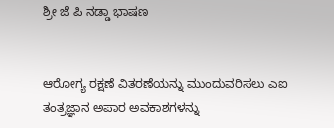ಶ್ರೀ ಜೆ ಪಿ ನಡ್ಡಾ ಭಾಷಣ


ಆರೋಗ್ಯ ರಕ್ಷಣೆ ವಿತರಣೆಯನ್ನು ಮುಂದುವರಿಸಲು ಎಐ ತಂತ್ರಜ್ಞಾನ ಅಪಾರ ಅವಕಾಶಗಳನ್ನು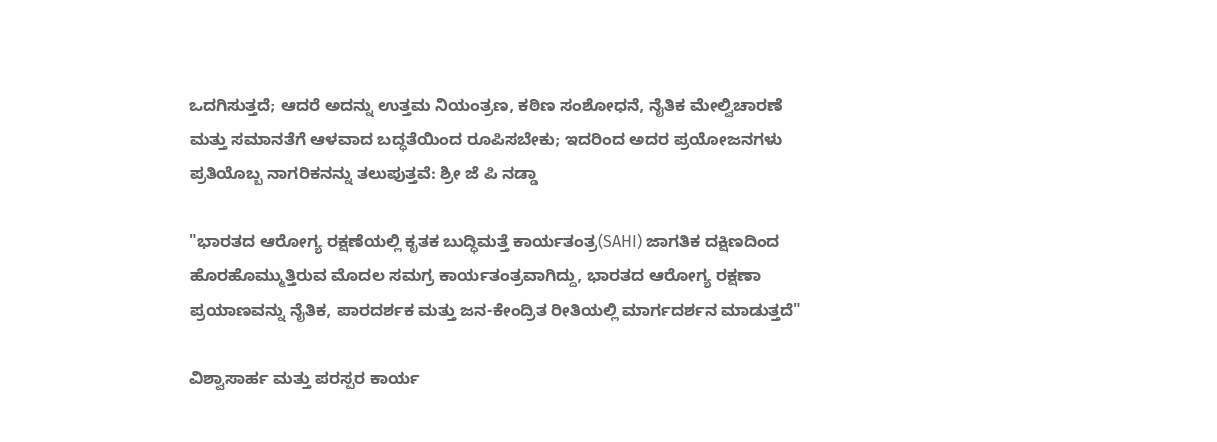ಒದಗಿಸುತ್ತದೆ; ಆದರೆ ಅದನ್ನು ಉತ್ತಮ ನಿಯಂತ್ರಣ, ಕಠಿಣ ಸಂಶೋಧನೆ, ನೈತಿಕ ಮೇಲ್ವಿಚಾರಣೆ ಮತ್ತು ಸಮಾನತೆಗೆ ಆಳವಾದ ಬದ್ಧತೆಯಿಂದ ರೂಪಿಸಬೇಕು; ಇದರಿಂದ ಅದರ ಪ್ರಯೋಜನಗಳು ಪ್ರತಿಯೊಬ್ಬ ನಾಗರಿಕನನ್ನು ತಲುಪುತ್ತವೆ: ಶ್ರೀ ಜೆ ಪಿ ನಡ್ಡಾ

"ಭಾರತದ ಆರೋಗ್ಯ ರಕ್ಷಣೆಯಲ್ಲಿ ಕೃತಕ ಬುದ್ಧಿಮತ್ತೆ ಕಾರ್ಯತಂತ್ರ(SAHI) ಜಾಗತಿಕ ದಕ್ಷಿಣದಿಂದ ಹೊರಹೊಮ್ಮುತ್ತಿರುವ ಮೊದಲ ಸಮಗ್ರ ಕಾರ್ಯತಂತ್ರವಾಗಿದ್ದು, ಭಾರತದ ಆರೋಗ್ಯ ರಕ್ಷಣಾ ಪ್ರಯಾಣವನ್ನು ನೈತಿಕ, ಪಾರದರ್ಶಕ ಮತ್ತು ಜನ-ಕೇಂದ್ರಿತ ರೀತಿಯಲ್ಲಿ ಮಾರ್ಗದರ್ಶನ ಮಾಡುತ್ತದೆ"

ವಿಶ್ವಾಸಾರ್ಹ ಮತ್ತು ಪರಸ್ಪರ ಕಾರ್ಯ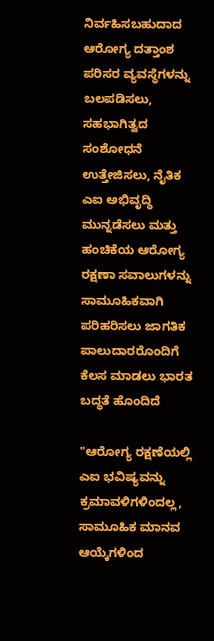ನಿರ್ವಹಿಸಬಹುದಾದ ಆರೋಗ್ಯ ದತ್ತಾಂಶ ಪರಿಸರ ವ್ಯವಸ್ಥೆಗಳನ್ನು ಬಲಪಡಿಸಲು, ಸಹಭಾಗಿತ್ವದ ಸಂಶೋಧನೆ ಉತ್ತೇಜಿಸಲು, ನೈತಿಕ ಎಐ ಅಭಿವೃದ್ಧಿ ಮುನ್ನಡೆಸಲು ಮತ್ತು ಹಂಚಿಕೆಯ ಆರೋಗ್ಯ ರಕ್ಷಣಾ ಸವಾಲುಗಳನ್ನು ಸಾಮೂಹಿಕವಾಗಿ ಪರಿಹರಿಸಲು ಜಾಗತಿಕ ಪಾಲುದಾರರೊಂದಿಗೆ ಕೆಲಸ ಮಾಡಲು ಭಾರತ ಬದ್ಧತೆ ಹೊಂದಿದೆ

"ಆರೋಗ್ಯ ರಕ್ಷಣೆಯಲ್ಲಿ ಎಐ ಭವಿಷ್ಯವನ್ನು ಕ್ರಮಾವಳಿಗಳಿಂದಲ್ಲ, ಸಾಮೂಹಿಕ ಮಾನವ ಆಯ್ಕೆಗಳಿಂದ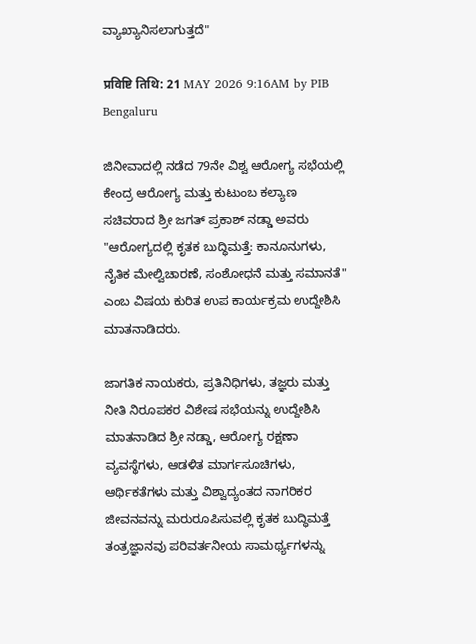ವ್ಯಾಖ್ಯಾನಿಸಲಾಗುತ್ತದೆ"

प्रविष्टि तिथि: 21 MAY 2026 9:16AM by PIB Bengaluru

ಜಿನೀವಾದಲ್ಲಿ ನಡೆದ 79ನೇ ವಿಶ್ವ ಆರೋಗ್ಯ ಸಭೆಯಲ್ಲಿ ಕೇಂದ್ರ ಆರೋಗ್ಯ ಮತ್ತು ಕುಟುಂಬ ಕಲ್ಯಾಣ ಸಚಿವರಾದ ಶ್ರೀ ಜಗತ್ ಪ್ರಕಾಶ್ ನಡ್ಡಾ ಅವರು "ಆರೋಗ್ಯದಲ್ಲಿ ಕೃತಕ ಬುದ್ಧಿಮತ್ತೆ: ಕಾನೂನುಗಳು, ನೈತಿಕ ಮೇಲ್ವಿಚಾರಣೆ, ಸಂಶೋಧನೆ ಮತ್ತು ಸಮಾನತೆ" ಎಂಬ ವಿಷಯ ಕುರಿತ ಉಪ ಕಾರ್ಯಕ್ರಮ ಉದ್ದೇಶಿಸಿ ಮಾತನಾಡಿದರು.

ಜಾಗತಿಕ ನಾಯಕರು, ಪ್ರತಿನಿಧಿಗಳು, ತಜ್ಞರು ಮತ್ತು ನೀತಿ ನಿರೂಪಕರ ವಿಶೇಷ ಸಭೆಯನ್ನು ಉದ್ದೇಶಿಸಿ ಮಾತನಾಡಿದ ಶ್ರೀ ನಡ್ಡಾ, ಆರೋಗ್ಯ ರಕ್ಷಣಾ ವ್ಯವಸ್ಥೆಗಳು, ಆಡಳಿತ ಮಾರ್ಗಸೂಚಿಗಳು, ಆರ್ಥಿಕತೆಗಳು ಮತ್ತು ವಿಶ್ವಾದ್ಯಂತದ ನಾಗರಿಕರ ಜೀವನವನ್ನು ಮರುರೂಪಿಸುವಲ್ಲಿ ಕೃತಕ ಬುದ್ಧಿಮತ್ತೆ ತಂತ್ರಜ್ಞಾನವು ಪರಿವರ್ತನೀಯ ಸಾಮರ್ಥ್ಯಗಳನ್ನು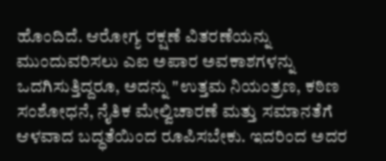ಹೊಂದಿದೆ. ಆರೋಗ್ಯ ರಕ್ಷಣೆ ವಿತರಣೆಯನ್ನು ಮುಂದುವರಿಸಲು ಎಐ ಅಪಾರ ಅವಕಾಶಗಳನ್ನು ಒದಗಿಸುತ್ತಿದ್ದರೂ, ಅದನ್ನು "ಉತ್ತಮ ನಿಯಂತ್ರಣ, ಕಠಿಣ ಸಂಶೋಧನೆ, ನೈತಿಕ ಮೇಲ್ವಿಚಾರಣೆ ಮತ್ತು ಸಮಾನತೆಗೆ ಆಳವಾದ ಬದ್ಧತೆಯಿಂದ ರೂಪಿಸಬೇಕು. ಇದರಿಂದ ಅದರ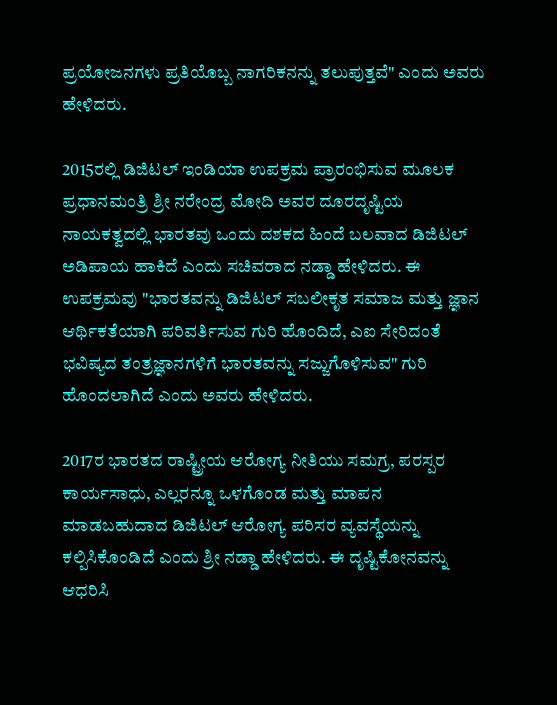ಪ್ರಯೋಜನಗಳು ಪ್ರತಿಯೊಬ್ಬ ನಾಗರಿಕನನ್ನು ತಲುಪುತ್ತವೆ" ಎಂದು ಅವರು ಹೇಳಿದರು.

2015ರಲ್ಲಿ ಡಿಜಿಟಲ್ ಇಂಡಿಯಾ ಉಪಕ್ರಮ ಪ್ರಾರಂಭಿಸುವ ಮೂಲಕ ಪ್ರಧಾನಮಂತ್ರಿ ಶ್ರೀ ನರೇಂದ್ರ ಮೋದಿ ಅವರ ದೂರದೃಷ್ಟಿಯ ನಾಯಕತ್ವದಲ್ಲಿ ಭಾರತವು ಒಂದು ದಶಕದ ಹಿಂದೆ ಬಲವಾದ ಡಿಜಿಟಲ್ ಅಡಿಪಾಯ ಹಾಕಿದೆ ಎಂದು ಸಚಿವರಾದ ನಡ್ಡಾ ಹೇಳಿದರು. ಈ ಉಪಕ್ರಮವು "ಭಾರತವನ್ನು ಡಿಜಿಟಲ್ ಸಬಲೀಕೃತ ಸಮಾಜ ಮತ್ತು ಜ್ಞಾನ ಆರ್ಥಿಕತೆಯಾಗಿ ಪರಿವರ್ತಿಸುವ ಗುರಿ ಹೊಂದಿದೆ, ಎಐ ಸೇರಿದಂತೆ ಭವಿಷ್ಯದ ತಂತ್ರಜ್ಞಾನಗಳಿಗೆ ಭಾರತವನ್ನು ಸಜ್ಜುಗೊಳಿಸುವ" ಗುರಿ ಹೊಂದಲಾಗಿದೆ ಎಂದು ಅವರು ಹೇಳಿದರು.

2017ರ ಭಾರತದ ರಾಷ್ಟ್ರೀಯ ಆರೋಗ್ಯ ನೀತಿಯು ಸಮಗ್ರ, ಪರಸ್ಪರ ಕಾರ್ಯಸಾಧು, ಎಲ್ಲರನ್ನೂ ಒಳಗೊಂಡ ಮತ್ತು ಮಾಪನ ಮಾಡಬಹುದಾದ ಡಿಜಿಟಲ್ ಆರೋಗ್ಯ ಪರಿಸರ ವ್ಯವಸ್ಥೆಯನ್ನು ಕಲ್ಪಿಸಿಕೊಂಡಿದೆ ಎಂದು ಶ್ರೀ ನಡ್ಡಾ ಹೇಳಿದರು. ಈ ದೃಷ್ಟಿಕೋನವನ್ನು ಆಧರಿಸಿ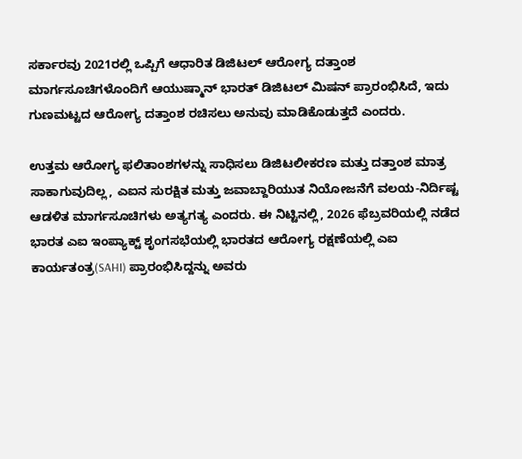ಸರ್ಕಾರವು 2021ರಲ್ಲಿ ಒಪ್ಪಿಗೆ ಆಧಾರಿತ ಡಿಜಿಟಲ್ ಆರೋಗ್ಯ ದತ್ತಾಂಶ ಮಾರ್ಗಸೂಚಿಗಳೊಂದಿಗೆ ಆಯುಷ್ಮಾನ್ ಭಾರತ್ ಡಿಜಿಟಲ್ ಮಿಷನ್ ಪ್ರಾರಂಭಿಸಿದೆ, ಇದು ಗುಣಮಟ್ಟದ ಆರೋಗ್ಯ ದತ್ತಾಂಶ ರಚಿಸಲು ಅನುವು ಮಾಡಿಕೊಡುತ್ತದೆ ಎಂದರು.

ಉತ್ತಮ ಆರೋಗ್ಯ ಫಲಿತಾಂಶಗಳನ್ನು ಸಾಧಿಸಲು ಡಿಜಿಟಲೀಕರಣ ಮತ್ತು ದತ್ತಾಂಶ ಮಾತ್ರ ಸಾಕಾಗುವುದಿಲ್ಲ, ಎಐನ ಸುರಕ್ಷಿತ ಮತ್ತು ಜವಾಬ್ದಾರಿಯುತ ನಿಯೋಜನೆಗೆ ವಲಯ-ನಿರ್ದಿಷ್ಟ ಆಡಳಿತ ಮಾರ್ಗಸೂಚಿಗಳು ಅತ್ಯಗತ್ಯ ಎಂದರು. ಈ ನಿಟ್ಟಿನಲ್ಲಿ, 2026 ಫೆಬ್ರವರಿಯಲ್ಲಿ ನಡೆದ ಭಾರತ ಎಐ ಇಂಪ್ಯಾಕ್ಟ್ ಶೃಂಗಸಭೆಯಲ್ಲಿ ಭಾರತದ ಆರೋಗ್ಯ ರಕ್ಷಣೆಯಲ್ಲಿ ಎಐ ಕಾರ್ಯತಂತ್ರ(SAHI) ಪ್ರಾರಂಭಿಸಿದ್ದನ್ನು ಅವರು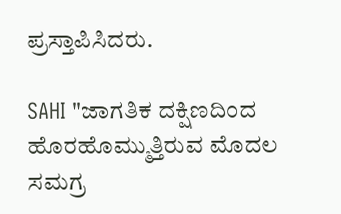ಪ್ರಸ್ತಾಪಿಸಿದರು.

SAHI "ಜಾಗತಿಕ ದಕ್ಷಿಣದಿಂದ ಹೊರಹೊಮ್ಮುತ್ತಿರುವ ಮೊದಲ ಸಮಗ್ರ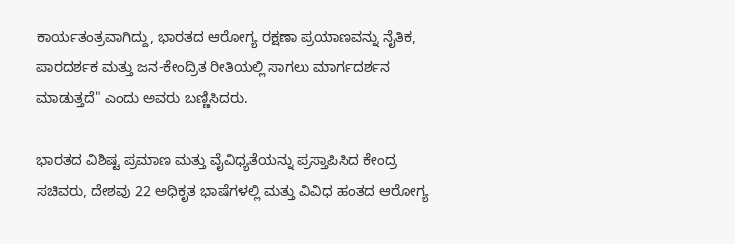ಕಾರ್ಯತಂತ್ರವಾಗಿದ್ದು, ಭಾರತದ ಆರೋಗ್ಯ ರಕ್ಷಣಾ ಪ್ರಯಾಣವನ್ನು ನೈತಿಕ, ಪಾರದರ್ಶಕ ಮತ್ತು ಜನ-ಕೇಂದ್ರಿತ ರೀತಿಯಲ್ಲಿ ಸಾಗಲು ಮಾರ್ಗದರ್ಶನ ಮಾಡುತ್ತದೆ" ಎಂದು ಅವರು ಬಣ್ಣಿಸಿದರು.

ಭಾರತದ ವಿಶಿಷ್ಟ ಪ್ರಮಾಣ ಮತ್ತು ವೈವಿಧ್ಯತೆಯನ್ನು ಪ್ರಸ್ತಾಪಿಸಿದ ಕೇಂದ್ರ ಸಚಿವರು, ದೇಶವು 22 ಅಧಿಕೃತ ಭಾಷೆಗಳಲ್ಲಿ ಮತ್ತು ವಿವಿಧ ಹಂತದ ಆರೋಗ್ಯ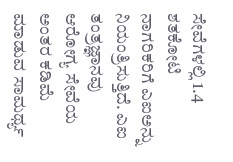ಸೇವೆಗಳಲ್ಲಿ 1.4 ಶತಕೋಟಿ ನಾಗರಿಕರಿಗೆ ಎಐಅನ್ನು ನಿಯಂತ್ರಿಸುತ್ತಿದೆ. ಎಐ ತಂತ್ರಜ್ಞಾನವು ಆರೋಗ್ಯ ಸೇವೆಯ ಅಂತರ ಕಡಿಮೆ ಮಾಡುವ ಸಾಮರ್ಥ್ಯ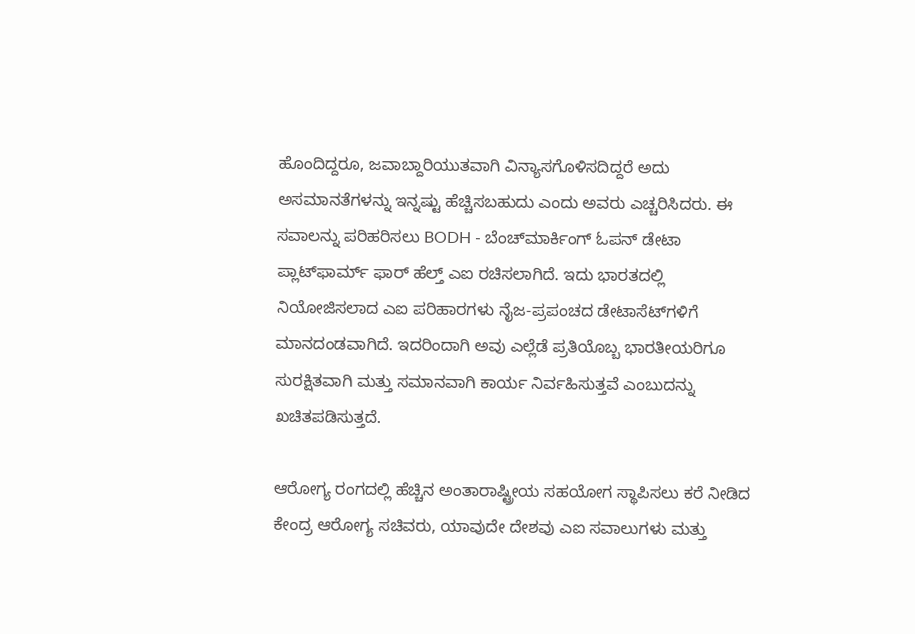ಹೊಂದಿದ್ದರೂ, ಜವಾಬ್ದಾರಿಯುತವಾಗಿ ವಿನ್ಯಾಸಗೊಳಿಸದಿದ್ದರೆ ಅದು ಅಸಮಾನತೆಗಳನ್ನು ಇನ್ನಷ್ಟು ಹೆಚ್ಚಿಸಬಹುದು ಎಂದು ಅವರು ಎಚ್ಚರಿಸಿದರು. ಈ ಸವಾಲನ್ನು ಪರಿಹರಿಸಲು BODH - ಬೆಂಚ್‌ಮಾರ್ಕಿಂಗ್ ಓಪನ್ ಡೇಟಾ ಪ್ಲಾಟ್‌ಫಾರ್ಮ್ ಫಾರ್ ಹೆಲ್ತ್ ಎಐ ರಚಿಸಲಾಗಿದೆ. ಇದು ಭಾರತದಲ್ಲಿ ನಿಯೋಜಿಸಲಾದ ಎಐ ಪರಿಹಾರಗಳು ನೈಜ-ಪ್ರಪಂಚದ ಡೇಟಾಸೆಟ್‌ಗಳಿಗೆ ಮಾನದಂಡವಾಗಿದೆ. ಇದರಿಂದಾಗಿ ಅವು ಎಲ್ಲೆಡೆ ಪ್ರತಿಯೊಬ್ಬ ಭಾರತೀಯರಿಗೂ ಸುರಕ್ಷಿತವಾಗಿ ಮತ್ತು ಸಮಾನವಾಗಿ ಕಾರ್ಯ ನಿರ್ವಹಿಸುತ್ತವೆ ಎಂಬುದನ್ನು ಖಚಿತಪಡಿಸುತ್ತದೆ.

ಆರೋಗ್ಯ ರಂಗದಲ್ಲಿ ಹೆಚ್ಚಿನ ಅಂತಾರಾಷ್ಟ್ರೀಯ ಸಹಯೋಗ ಸ್ಥಾಪಿಸಲು ಕರೆ ನೀಡಿದ ಕೇಂದ್ರ ಆರೋಗ್ಯ ಸಚಿವರು, ಯಾವುದೇ ದೇಶವು ಎಐ ಸವಾಲುಗಳು ಮತ್ತು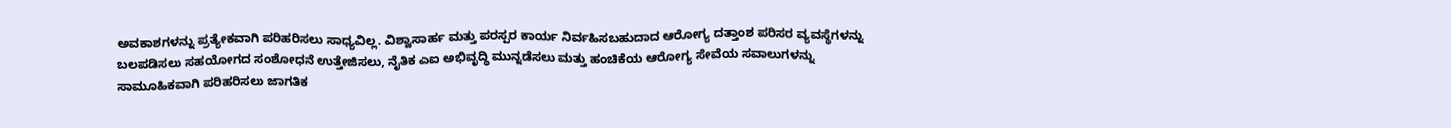ಅವಕಾಶಗಳನ್ನು ಪ್ರತ್ಯೇಕವಾಗಿ ಪರಿಹರಿಸಲು ಸಾಧ್ಯವಿಲ್ಲ. ವಿಶ್ವಾಸಾರ್ಹ ಮತ್ತು ಪರಸ್ಪರ ಕಾರ್ಯ ನಿರ್ವಹಿಸಬಹುದಾದ ಆರೋಗ್ಯ ದತ್ತಾಂಶ ಪರಿಸರ ವ್ಯವಸ್ಥೆಗಳನ್ನು ಬಲಪಡಿಸಲು ಸಹಯೋಗದ ಸಂಶೋಧನೆ ಉತ್ತೇಜಿಸಲು, ನೈತಿಕ ಎಐ ಅಭಿವೃದ್ಧಿ ಮುನ್ನಡೆಸಲು ಮತ್ತು ಹಂಚಿಕೆಯ ಆರೋಗ್ಯ ಸೇವೆಯ ಸವಾಲುಗಳನ್ನು ಸಾಮೂಹಿಕವಾಗಿ ಪರಿಹರಿಸಲು ಜಾಗತಿಕ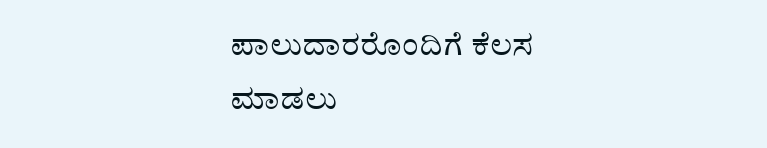ಪಾಲುದಾರರೊಂದಿಗೆ ಕೆಲಸ ಮಾಡಲು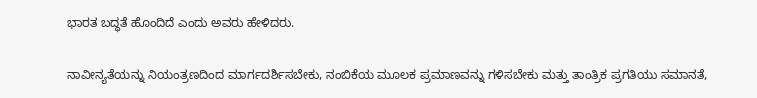ಭಾರತ ಬದ್ಧತೆ ಹೊಂದಿದೆ ಎಂದು ಅವರು ಹೇಳಿದರು.

ನಾವೀನ್ಯತೆಯನ್ನು ನಿಯಂತ್ರಣದಿಂದ ಮಾರ್ಗದರ್ಶಿಸಬೇಕು, ನಂಬಿಕೆಯ ಮೂಲಕ ಪ್ರಮಾಣವನ್ನು ಗಳಿಸಬೇಕು ಮತ್ತು ತಾಂತ್ರಿಕ ಪ್ರಗತಿಯು ಸಮಾನತೆ,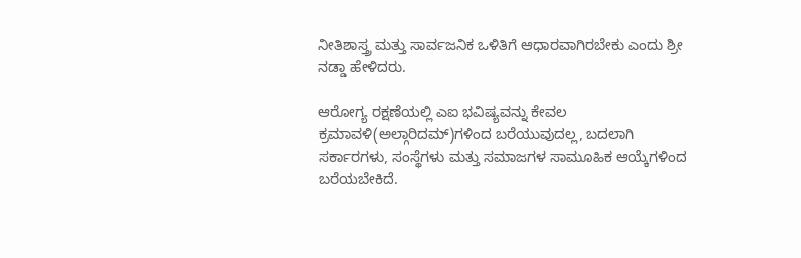ನೀತಿಶಾಸ್ತ್ರ ಮತ್ತು ಸಾರ್ವಜನಿಕ ಒಳಿತಿಗೆ ಆಧಾರವಾಗಿರಬೇಕು ಎಂದು ಶ್ರೀ ನಡ್ಡಾ ಹೇಳಿದರು.

ಆರೋಗ್ಯ ರಕ್ಷಣೆಯಲ್ಲಿ ಎಐ ಭವಿಷ್ಯವನ್ನು ಕೇವಲ ಕ್ರಮಾವಳಿ(ಅಲ್ಗಾರಿದಮ್‌)ಗಳಿಂದ ಬರೆಯುವುದಲ್ಲ, ಬದಲಾಗಿ ಸರ್ಕಾರಗಳು, ಸಂಸ್ಥೆಗಳು ಮತ್ತು ಸಮಾಜಗಳ ಸಾಮೂಹಿಕ ಆಯ್ಕೆಗಳಿಂದ ಬರೆಯಬೇಕಿದೆ.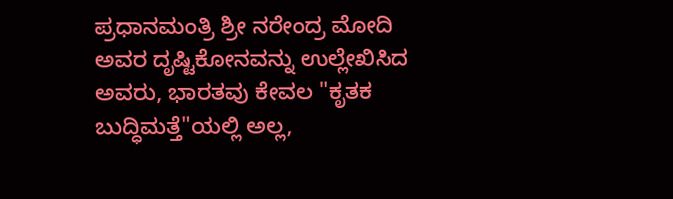ಪ್ರಧಾನಮಂತ್ರಿ ಶ್ರೀ ನರೇಂದ್ರ ಮೋದಿ ಅವರ ದೃಷ್ಟಿಕೋನವನ್ನು ಉಲ್ಲೇಖಿಸಿದ ಅವರು, ಭಾರತವು ಕೇವಲ "ಕೃತಕ ಬುದ್ಧಿಮತ್ತೆ"ಯಲ್ಲಿ ಅಲ್ಲ,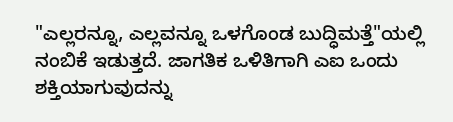"ಎಲ್ಲರನ್ನೂ, ಎಲ್ಲವನ್ನೂ ಒಳಗೊಂಡ ಬುದ್ಧಿಮತ್ತೆ"ಯಲ್ಲಿ ನಂಬಿಕೆ ಇಡುತ್ತದೆ. ಜಾಗತಿಕ ಒಳಿತಿಗಾಗಿ ಎಐ ಒಂದು ಶಕ್ತಿಯಾಗುವುದನ್ನು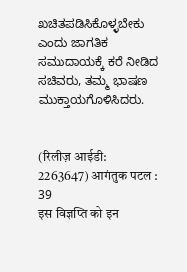ಖಚಿತಪಡಿಸಿಕೊಳ್ಳಬೇಕು ಎಂದು ಜಾಗತಿಕ ಸಮುದಾಯಕ್ಕೆ ಕರೆ ನೀಡಿದ ಸಚಿವರು, ತಮ್ಮ ಭಾಷಣ ಮುಕ್ತಾಯಗೊಳಿಸಿದರು.


(रिलीज़ आईडी: 2263647) आगंतुक पटल : 39
इस विज्ञप्ति को इन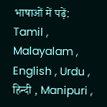भाषाओं में पढ़ें: Tamil , Malayalam , English , Urdu , हिन्दी , Manipuri ,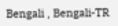Bengali , Bengali-TR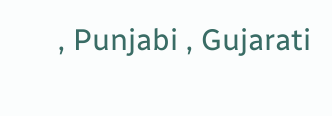, Punjabi , Gujarati